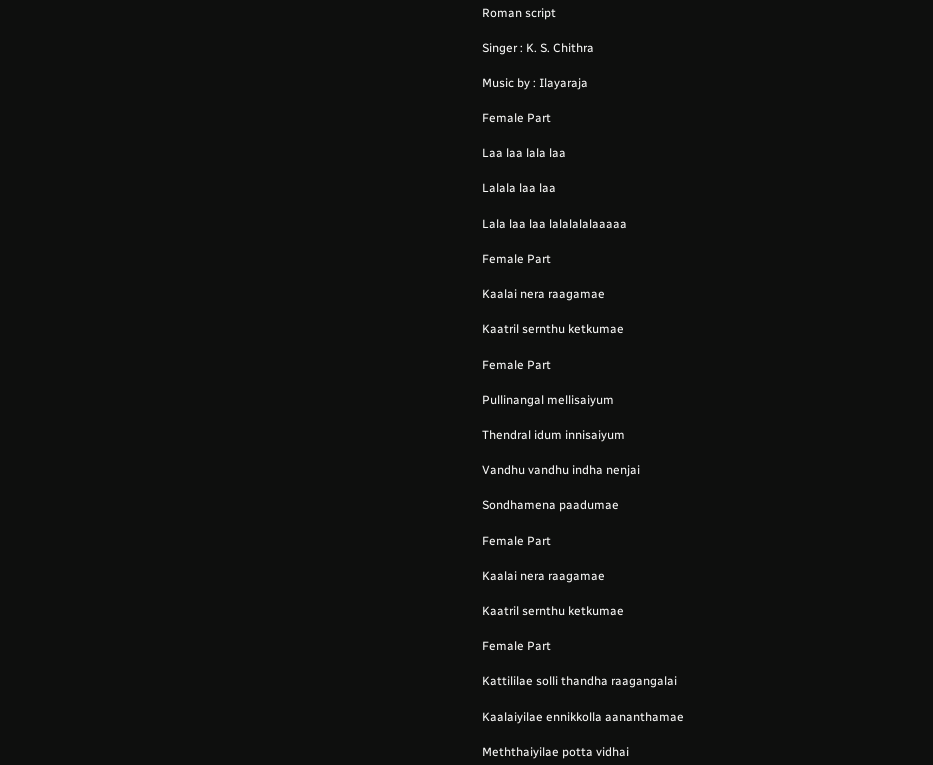Roman script

Singer : K. S. Chithra

Music by : Ilayaraja

Female Part

Laa laa lala laa

Lalala laa laa

Lala laa laa lalalalalaaaaa

Female Part

Kaalai nera raagamae

Kaatril sernthu ketkumae

Female Part

Pullinangal mellisaiyum

Thendral idum innisaiyum

Vandhu vandhu indha nenjai

Sondhamena paadumae

Female Part

Kaalai nera raagamae

Kaatril sernthu ketkumae

Female Part

Kattililae solli thandha raagangalai

Kaalaiyilae ennikkolla aananthamae

Meththaiyilae potta vidhai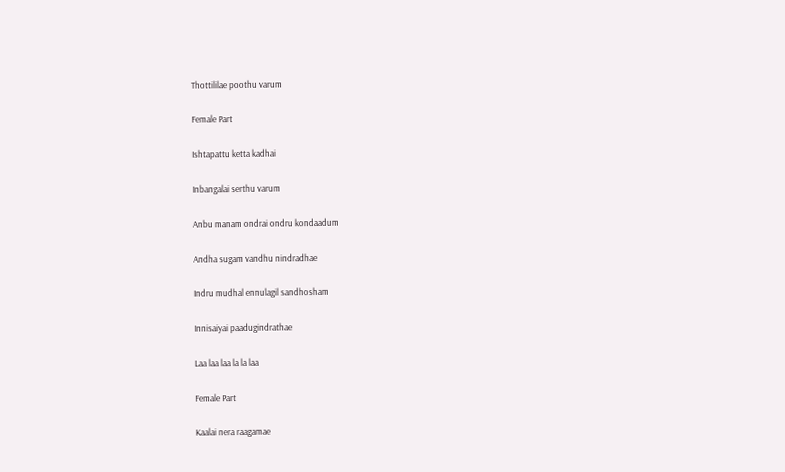Thottililae poothu varum

Female Part

Ishtapattu ketta kadhai

Inbangalai serthu varum

Anbu manam ondrai ondru kondaadum

Andha sugam vandhu nindradhae

Indru mudhal ennulagil sandhosham

Innisaiyai paadugindrathae

Laa laa laa la la laa

Female Part

Kaalai nera raagamae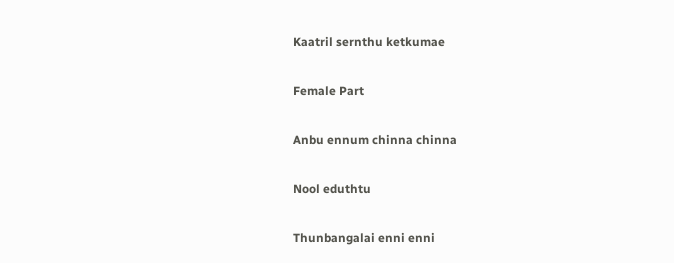Kaatril sernthu ketkumae

Female Part

Anbu ennum chinna chinna

Nool eduthtu

Thunbangalai enni enni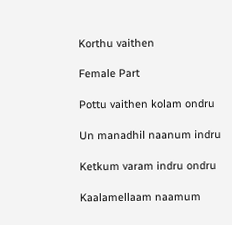Korthu vaithen

Female Part

Pottu vaithen kolam ondru

Un manadhil naanum indru

Ketkum varam indru ondru

Kaalamellaam naamum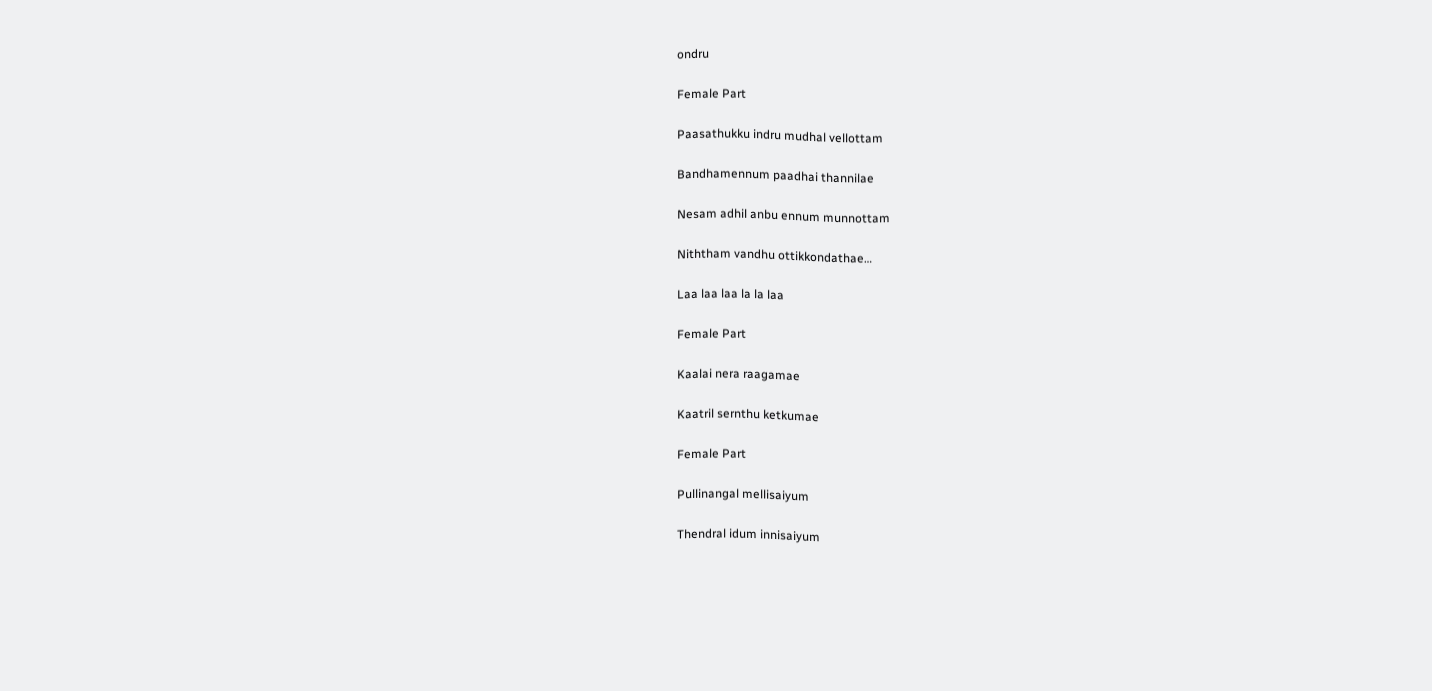ondru

Female Part

Paasathukku indru mudhal vellottam

Bandhamennum paadhai thannilae

Nesam adhil anbu ennum munnottam

Niththam vandhu ottikkondathae…

Laa laa laa la la laa

Female Part

Kaalai nera raagamae

Kaatril sernthu ketkumae

Female Part

Pullinangal mellisaiyum

Thendral idum innisaiyum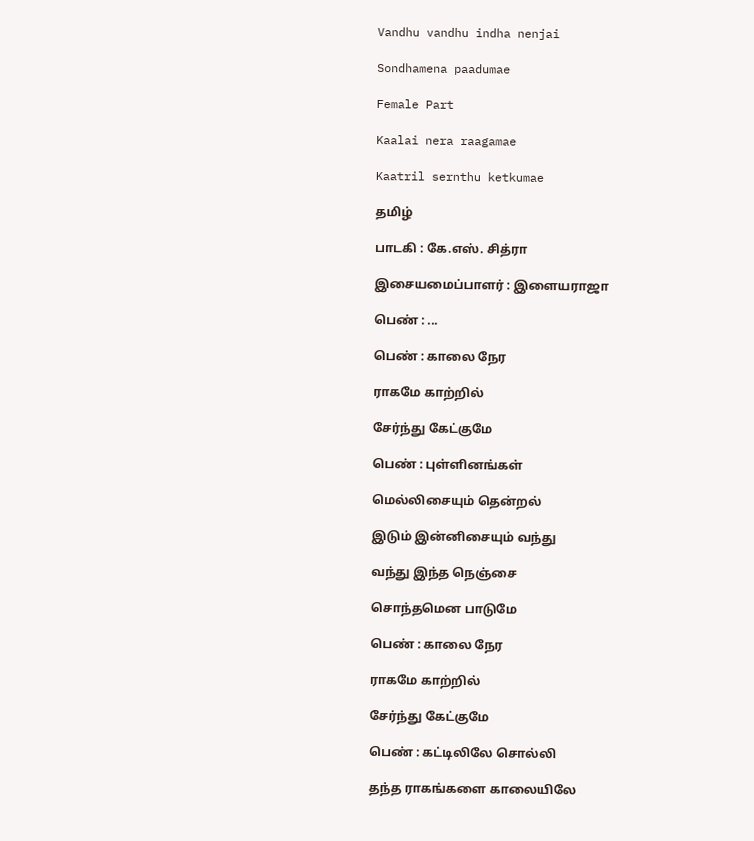Vandhu vandhu indha nenjai

Sondhamena paadumae

Female Part

Kaalai nera raagamae

Kaatril sernthu ketkumae

தமிழ்

பாடகி : கே.எஸ். சித்ரா

இசையமைப்பாளர் : இளையராஜா

பெண் : ...

பெண் : காலை நேர

ராகமே காற்றில்

சேர்ந்து கேட்குமே

பெண் : புள்ளினங்கள்

மெல்லிசையும் தென்றல்

இடும் இன்னிசையும் வந்து

வந்து இந்த நெஞ்சை

சொந்தமென பாடுமே

பெண் : காலை நேர

ராகமே காற்றில்

சேர்ந்து கேட்குமே

பெண் : கட்டிலிலே சொல்லி

தந்த ராகங்களை காலையிலே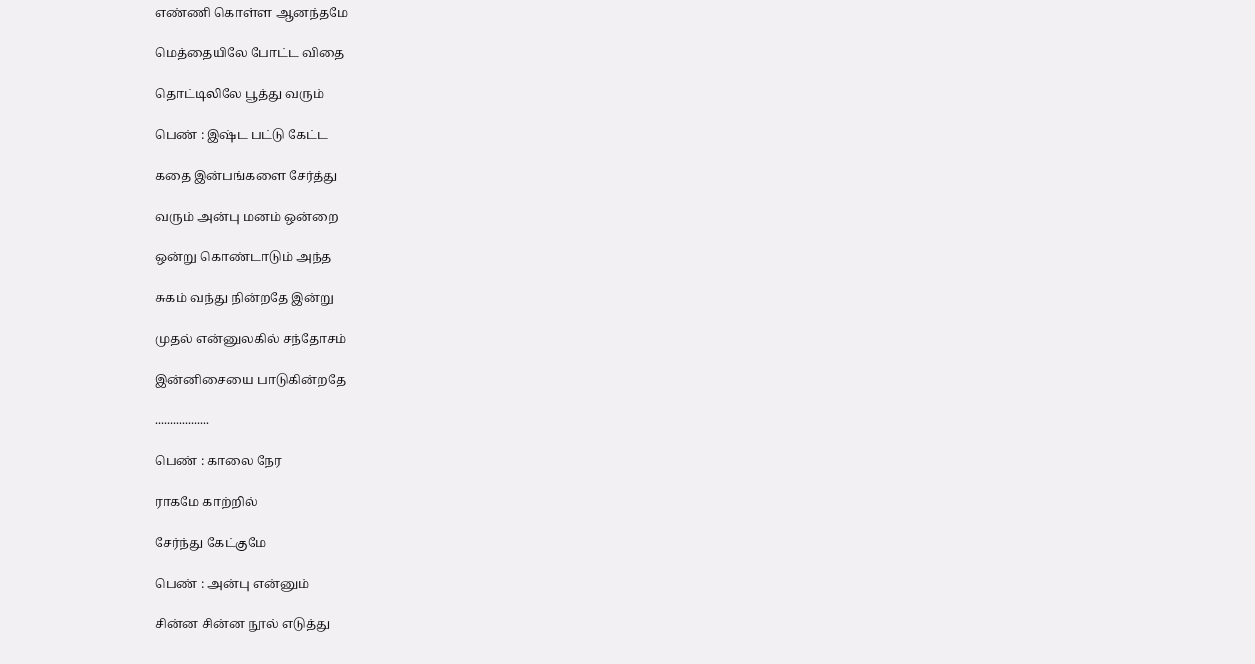எண்ணி கொள்ள ஆனந்தமே

மெத்தையிலே போட்ட விதை

தொட்டிலிலே பூத்து வரும்

பெண் : இஷ்ட பட்டு கேட்ட

கதை இன்பங்களை சேர்த்து

வரும் அன்பு மனம் ஒன்றை

ஒன்று கொண்டாடும் அந்த

சுகம் வந்து நின்றதே இன்று

முதல் என்னுலகில் சந்தோசம்

இன்னிசையை பாடுகின்றதே

..................

பெண் : காலை நேர

ராகமே காற்றில்

சேர்ந்து கேட்குமே

பெண் : அன்பு என்னும்

சின்ன சின்ன நூல் எடுத்து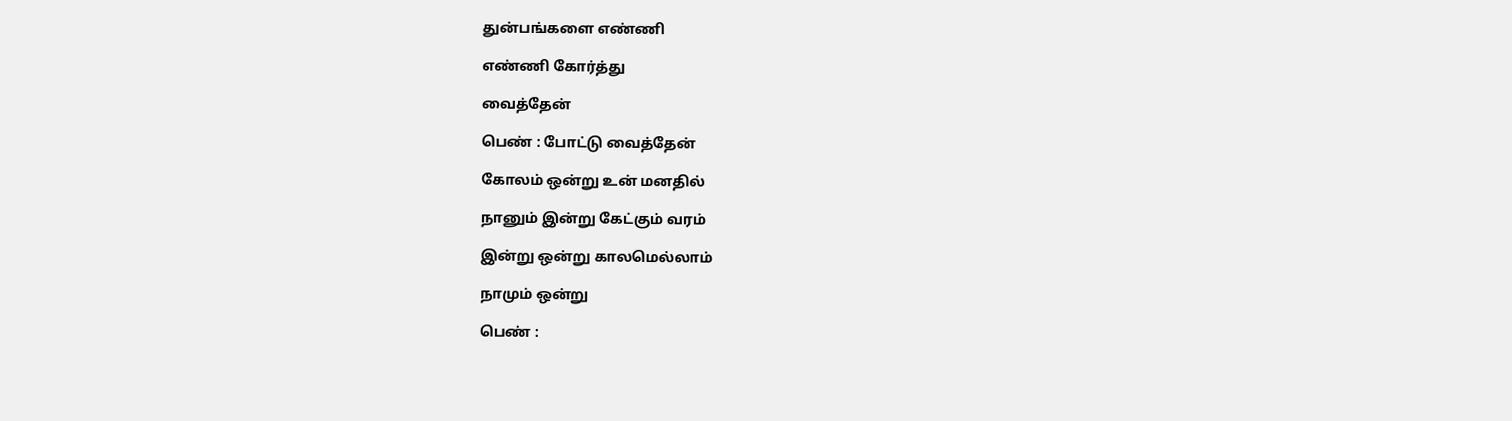துன்பங்களை எண்ணி

எண்ணி கோர்த்து

வைத்தேன்

பெண் : போட்டு வைத்தேன்

கோலம் ஒன்று உன் மனதில்

நானும் இன்று கேட்கும் வரம்

இன்று ஒன்று காலமெல்லாம்

நாமும் ஒன்று

பெண் :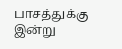பாசத்துக்கு இன்று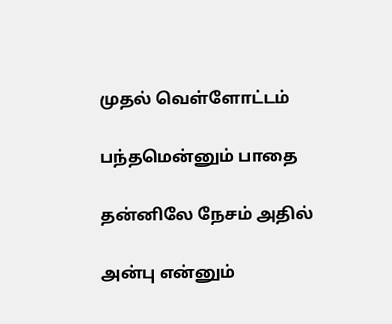முதல் வெள்ளோட்டம்

பந்தமென்னும் பாதை

தன்னிலே நேசம் அதில்

அன்பு என்னும்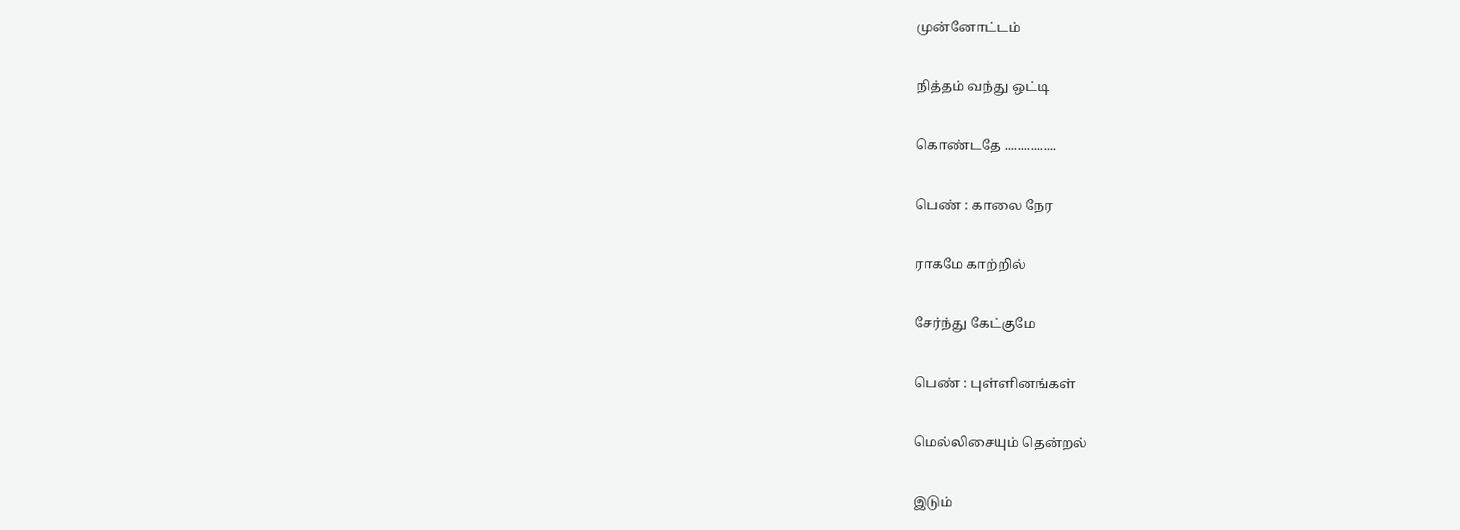முன்னோட்டம்

நித்தம் வந்து ஒட்டி

கொண்டதே ................

பெண் : காலை நேர

ராகமே காற்றில்

சேர்ந்து கேட்குமே

பெண் : புள்ளினங்கள்

மெல்லிசையும் தென்றல்

இடும்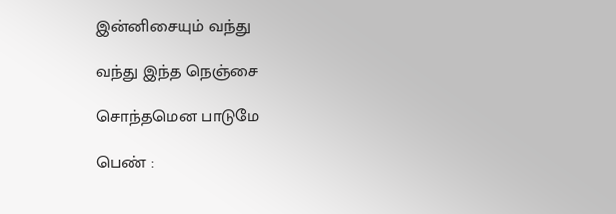இன்னிசையும் வந்து

வந்து இந்த நெஞ்சை

சொந்தமென பாடுமே

பெண் :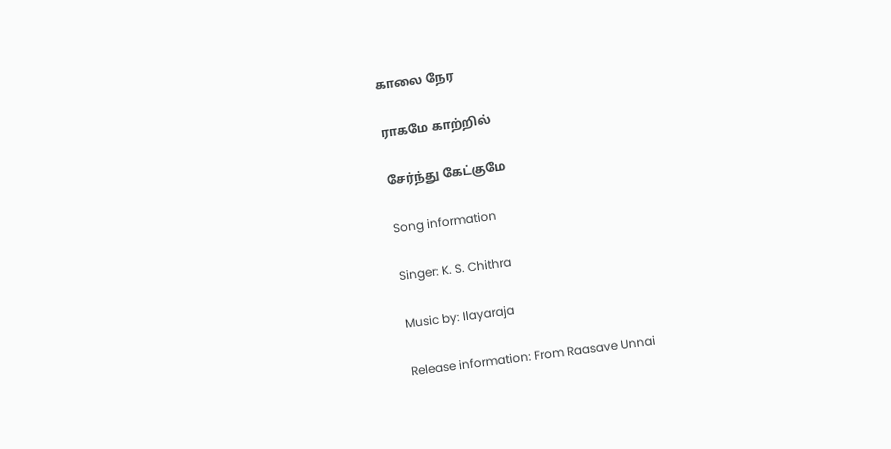காலை நேர

ராகமே காற்றில்

சேர்ந்து கேட்குமே

Song information

Singer: K. S. Chithra

Music by: Ilayaraja

Release information: From Raasave Unnai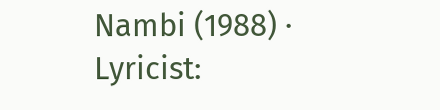Nambi (1988) · Lyricist: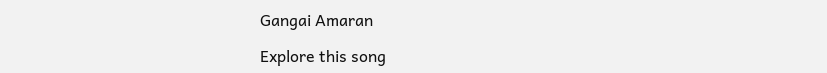Gangai Amaran

Explore this song